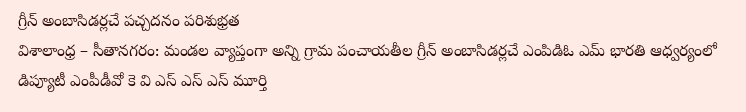గ్రీన్ అంబాసిడర్లచే పచ్చదనం పరిశుభ్రత
విశాలాంధ్ర – సీతానగరం: మండల వ్యాప్తంగా అన్ని గ్రామ పంచాయతీల గ్రీన్ అంబాసిడర్లచే ఎంపిడిఓ ఎమ్ భారతి ఆధ్వర్యంలో డిప్యూటీ ఎంపీడీవో కె వి ఎస్ ఎస్ ఎస్ మూర్తి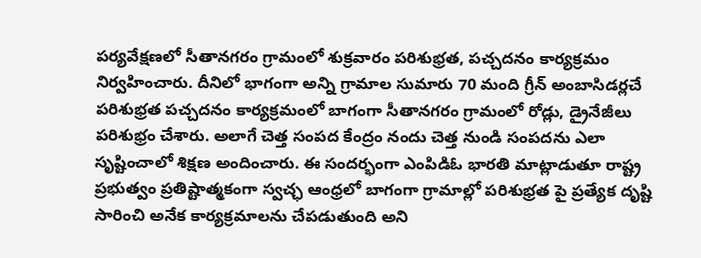పర్యవేక్షణలో సీతానగరం గ్రామంలో శుక్రవారం పరిశుభ్రత, పచ్చదనం కార్యక్రమం నిర్వహించారు. దీనిలో భాగంగా అన్ని గ్రామాల సుమారు 70 మంది గ్రీన్ అంబాసిడర్లచే పరిశుభ్రత పచ్చదనం కార్యక్రమంలో బాగంగా సీతానగరం గ్రామంలో రోడ్లు, డ్రైనేజీలు పరిశుభ్రం చేశారు. అలాగే చెత్త సంపద కేంద్రం నందు చెత్త నుండి సంపదను ఎలా సృష్టించాలో శిక్షణ అందించారు. ఈ సందర్భంగా ఎంపిడిఓ భారతి మాట్లాడుతూ రాష్ట్ర ప్రభుత్వం ప్రతిష్టాత్మకంగా స్వచ్ఛ ఆంధ్రలో బాగంగా గ్రామాల్లో పరిశుభ్రత పై ప్రత్యేక దృష్టి సారించి అనేక కార్యక్రమాలను చేపడుతుంది అని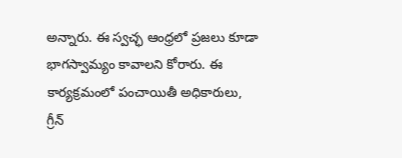అన్నారు. ఈ స్వచ్ఛ ఆంధ్రలో ప్రజలు కూడా భాగస్వామ్యం కావాలని కోరారు. ఈ కార్యక్రమంలో పంచాయితీ అధికారులు, గ్రీన్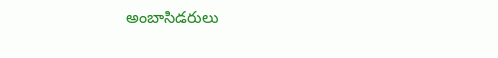అంబాసిడరులు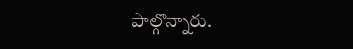పాల్గొన్నారు.